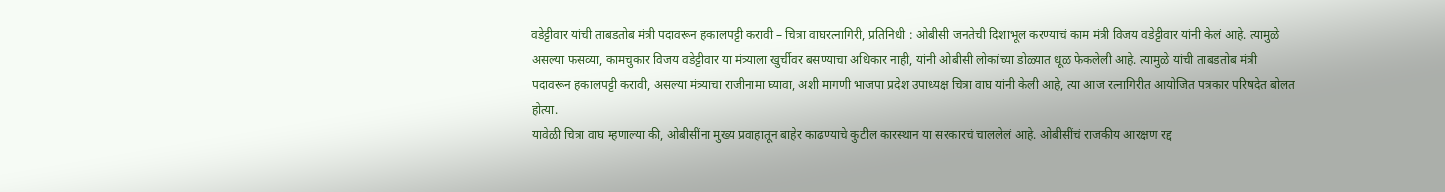वडेट्टीवार यांची ताबडतोब मंत्री पदावरून हकालपट्टी करावी – चित्रा वाघरत्नागिरी, प्रतिनिधी : ओबीसी जनतेची दिशाभूल करण्याचं काम मंत्री विजय वडेट्टीवार यांनी केलं आहे. त्यामुळे असल्या फसव्या, कामचुकार विजय वडेट्टीवार या मंत्र्याला खुर्चीवर बसण्याचा अधिकार नाही, यांनी ओबीसी लोकांच्या डोळ्यात धूळ फेकलेली आहे. त्यामुळे यांची ताबडतोब मंत्री पदावरून हकालपट्टी करावी, असल्या मंत्र्याचा राजीनामा घ्यावा, अशी मागणी भाजपा प्रदेश उपाध्यक्ष चित्रा वाघ यांनी केली आहे, त्या आज रत्नागिरीत आयोजित पत्रकार परिषदेत बोलत होत्या.
यावेळी चित्रा वाघ म्हणाल्या की, ओबीसींना मुख्य प्रवाहातून बाहेर काढण्याचे कुटील कारस्थान या सरकारचं चाललेलं आहे. ओबीसींचं राजकीय आरक्षण रद्द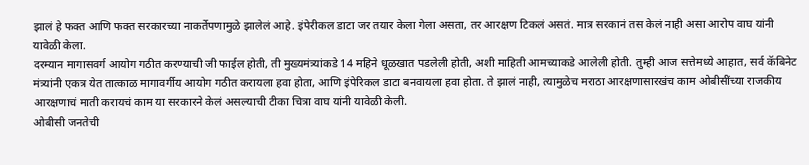झालं हे फक्त आणि फक्त सरकारच्या नाकर्तेपणामुळे झालेलं आहे. इंपेरीकल डाटा जर तयार केला गेला असता, तर आरक्षण टिकलं असतं. मात्र सरकानं तस केलं नाही असा आरोप वाघ यांनी यावेळी केला.
दरम्यान मागासवर्ग आयोग गठीत करण्याची जी फाईल होती, ती मुख्यमंत्र्यांकडे 14 महिने धूळखात पडलेली होती, अशी माहिती आमच्याकडे आलेली होती. तुम्ही आज सत्तेमध्ये आहात, सर्व कॅबिनेट मंत्र्यांनी एकत्र येत तात्काळ मागावर्गीय आयोग गठीत करायला हवा होता, आणि इंपेरिकल डाटा बनवायला हवा होता. ते झालं नाही, त्यामुळेच मराठा आरक्षणासारखंच काम ओबीसींच्या राजकीय आरक्षणाचं माती करायचं काम या सरकारने केलं असल्याची टीका चित्रा वाघ यांनी यावेळी केली.
ओबीसी जनतेची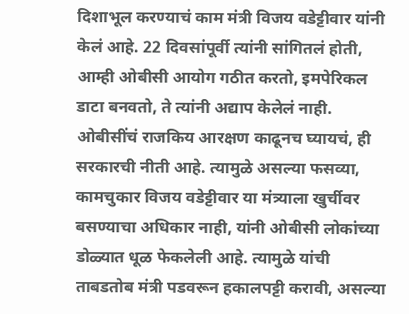दिशाभूल करण्याचं काम मंत्री विजय वडेट्टीवार यांनी केलं आहे. 22 दिवसांपूर्वी त्यांनी सांगितलं होती, आम्ही ओबीसी आयोग गठीत करतो, इमपेरिकल डाटा बनवतो, ते त्यांनी अद्याप केलेलं नाही. ओबीसींचं राजकिय आरक्षण काढूनच घ्यायचं, ही सरकारची नीती आहे. त्यामुळे असल्या फसव्या, कामचुकार विजय वडेट्टीवार या मंत्र्याला खुर्चीवर बसण्याचा अधिकार नाही, यांनी ओबीसी लोकांच्या डोळ्यात धूळ फेकलेली आहे. त्यामुळे यांची ताबडतोब मंत्री पडवरून हकालपट्टी करावी, असल्या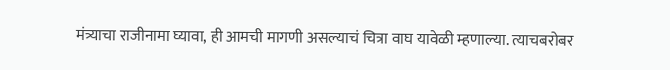मंत्र्याचा राजीनामा घ्यावा, ही आमची मागणी असल्याचं चित्रा वाघ यावेळी म्हणाल्या. त्याचबरोबर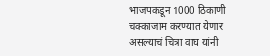भाजपकडून 1000 ठिकाणी चक्काजाम करण्यात येणार असल्याचं चित्रा वाघ यांनी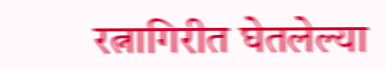रत्नागिरीत घेतलेल्या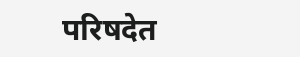परिषदेत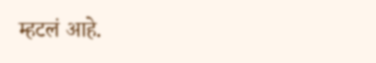म्हटलं आहे.